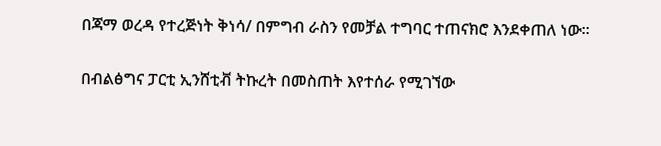በጃማ ወረዳ የተረጅነት ቅነሳ/ በምግብ ራስን የመቻል ተግባር ተጠናክሮ እንደቀጠለ ነው።

በብልፅግና ፓርቲ ኢንሸቲቭ ትኩረት በመስጠት እየተሰራ የሚገኘው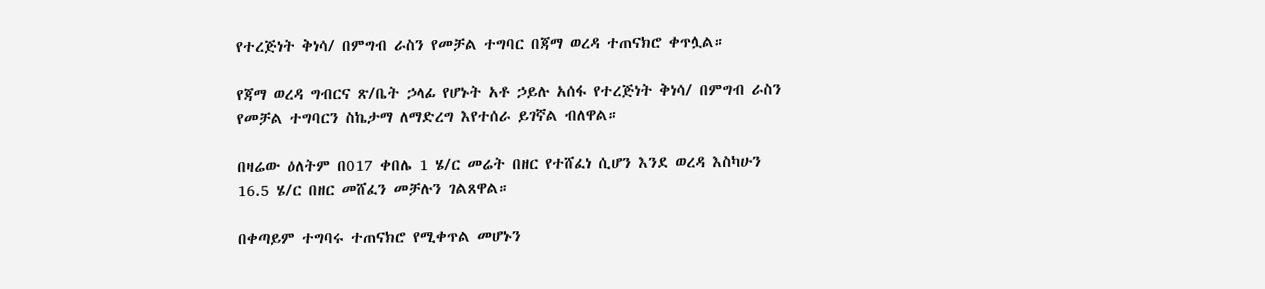የተረጅነት ቅነሳ/ በምግብ ራስን የመቻል ተግባር በጃማ ወረዳ ተጠናክሮ ቀጥሏል።

የጃማ ወረዳ ግብርና ጽ/ቤት ኃላፊ የሆኑት አቶ ኃይሉ አሰፋ የተረጅነት ቅነሳ/ በምግብ ራስን የመቻል ተግባርን ስኬታማ ለማድረግ እየተሰራ ይገኛል ብለዋል።

በዛሬው ዕለትም በ017 ቀበሌ 1 ሄ/ር መሬት በዘር የተሸፈነ ሲሆን እንደ ወረዳ እስካሁን 16.5 ሄ/ር በዘር መሸፈን መቻሉን ገልጸዋል።

በቀጣይም ተግባሩ ተጠናክሮ የሚቀጥል መሆኑን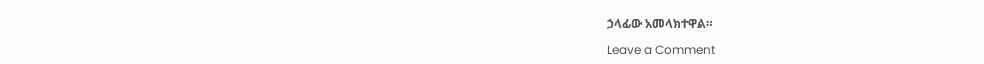ኃላፊው አመላክተዋል።

Leave a Comment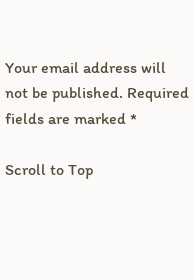Your email address will not be published. Required fields are marked *

Scroll to Top